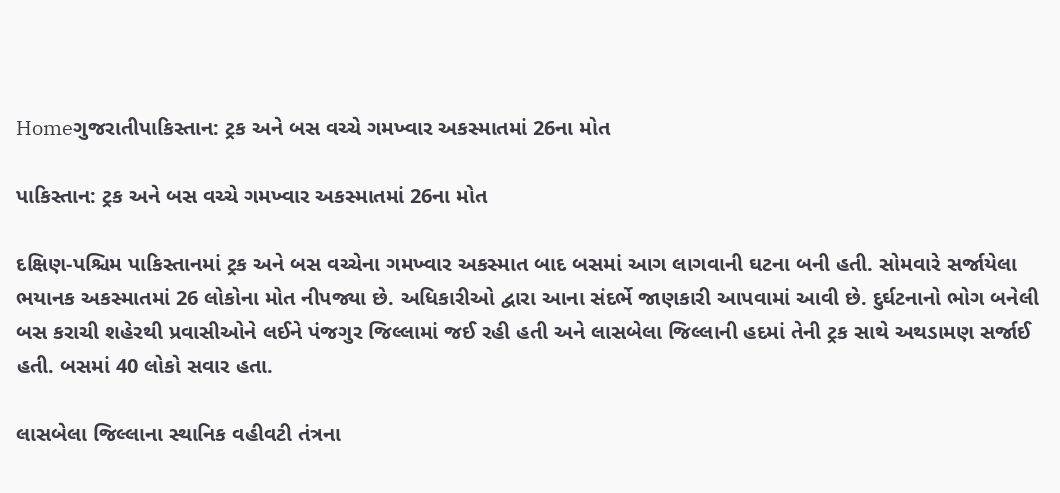Homeગુજરાતીપાકિસ્તાન: ટ્રક અને બસ વચ્ચે ગમખ્વાર અકસ્માતમાં 26ના મોત

પાકિસ્તાન: ટ્રક અને બસ વચ્ચે ગમખ્વાર અકસ્માતમાં 26ના મોત

દક્ષિણ-પશ્ચિમ પાકિસ્તાનમાં ટ્રક અને બસ વચ્ચેના ગમખ્વાર અકસ્માત બાદ બસમાં આગ લાગવાની ઘટના બની હતી. સોમવારે સર્જાયેલા ભયાનક અકસ્માતમાં 26 લોકોના મોત નીપજ્યા છે. અધિકારીઓ દ્વારા આના સંદર્ભે જાણકારી આપવામાં આવી છે. દુર્ઘટનાનો ભોગ બનેલી બસ કરાચી શહેરથી પ્રવાસીઓને લઈને પંજગુર જિલ્લામાં જઈ રહી હતી અને લાસબેલા જિલ્લાની હદમાં તેની ટ્રક સાથે અથડામણ સર્જાઈ હતી. બસમાં 40 લોકો સવાર હતા.

લાસબેલા જિલ્લાના સ્થાનિક વહીવટી તંત્રના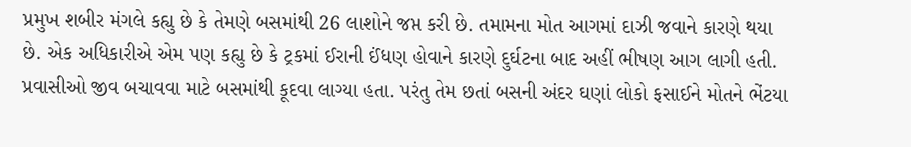પ્રમુખ શબીર મંગલે કહ્યુ છે કે તેમણે બસમાંથી 26 લાશોને જપ્ત કરી છે. તમામના મોત આગમાં દાઝી જવાને કારણે થયા છે. એક અધિકારીએ એમ પણ કહ્યુ છે કે ટ્રકમાં ઈરાની ઈંધણ હોવાને કારણે દુર્ઘટના બાદ અહીં ભીષણ આગ લાગી હતી. પ્રવાસીઓ જીવ બચાવવા માટે બસમાંથી કૂદવા લાગ્યા હતા. પરંતુ તેમ છતાં બસની અંદર ઘણાં લોકો ફસાઈને મોતને ભેંટયા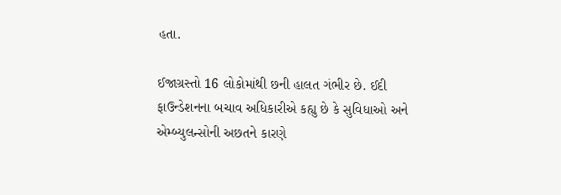હતા.

ઈજાગ્રસ્તો 16 લોકોમાંથી છની હાલત ગંભીર છે. ઈદી ફાઉન્ડેશનના બચાવ અધિકારીએ કહ્યુ છે કે સુવિધાઓ અને એમ્બ્યુલન્સોની અછતને કારણે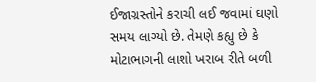ઈજાગ્રસ્તોને કરાચી લઈ જવામાં ઘણો સમય લાગ્યો છે. તેમણે કહ્યુ છે કે મોટાભાગની લાશો ખરાબ રીતે બળી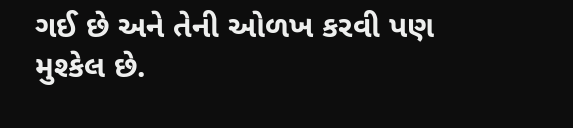ગઈ છે અને તેની ઓળખ કરવી પણ મુશ્કેલ છે.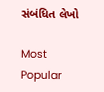સંબંધિત લેખો

Most Popular